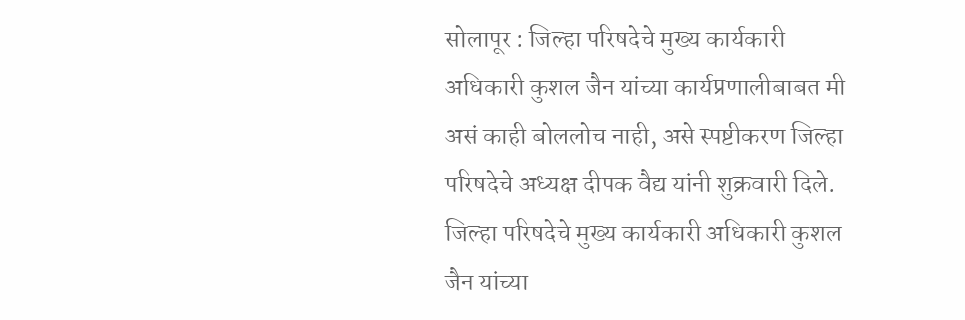सोलापूर : जिल्हा परिषदेचे मुख्य कार्यकारी अधिकारी कुशल जैन यांच्या कार्यप्रणालीबाबत मी असं काही बोललोच नाही, असे स्पष्टीकरण जिल्हा परिषदेचे अध्यक्ष दीपक वैद्य यांनी शुक्रवारी दिले.
जिल्हा परिषदेचे मुख्य कार्यकारी अधिकारी कुशल जैन यांच्या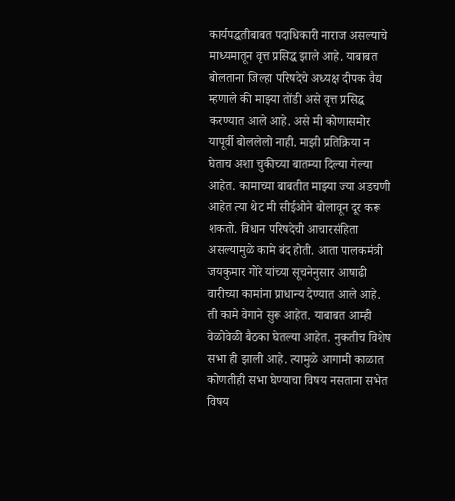कार्यपद्धतीबाबत पदाधिकारी नाराज असल्याचे माध्यमातून वृत्त प्रसिद्ध झाले आहे. याबाबत बोलताना जिल्हा परिषदेचे अध्यक्ष दीपक वैद्य म्हणाले की माझ्या तोंडी असे वृत्त प्रसिद्ध करण्यात आले आहे. असे मी कोणासमोर यापूर्वी बोललेलो नाही. माझी प्रतिक्रिया न घेताच अशा चुकीच्या बातम्या दिल्या गेल्या आहेत. कामाच्या बाबतीत माझ्या ज्या अडचणी आहेत त्या थेट मी सीईओने बोलावून दूर करू शकतो. विधान परिषदेची आचारसंहिता असल्यामुळे कामे बंद होती. आता पालकमंत्री जयकुमार गोरे यांच्या सूचनेनुसार आषाढी वारीच्या कामांना प्राधान्य देण्यात आले आहे. ती कामे वेगाने सुरू आहेत. याबाबत आम्ही वेळोवेळी बैठका घेतल्या आहेत. नुकतीच विशेष सभा ही झाली आहे. त्यामुळे आगामी काळात कोणतीही सभा घेण्याचा विषय नसताना सभेत विषय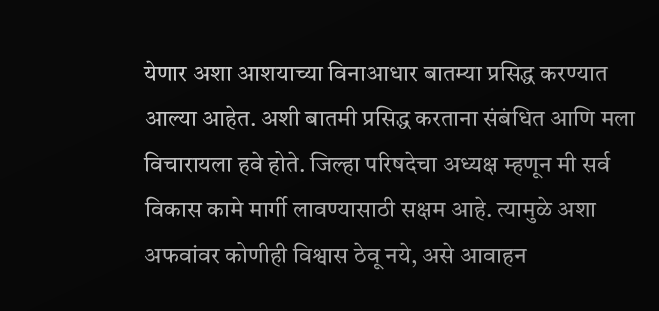येणार अशा आशयाच्या विनाआधार बातम्या प्रसिद्ध करण्यात आल्या आहेत. अशी बातमी प्रसिद्ध करताना संबंधित आणि मला विचारायला हवे होते. जिल्हा परिषदेचा अध्यक्ष म्हणून मी सर्व विकास कामे मार्गी लावण्यासाठी सक्षम आहे. त्यामुळे अशा अफवांवर कोणीही विश्वास ठेवू नये, असे आवाहन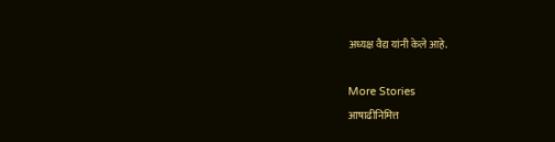अध्यक्ष वैद्य यांनी केले आहे.

More Stories
आषाढीनिमित्त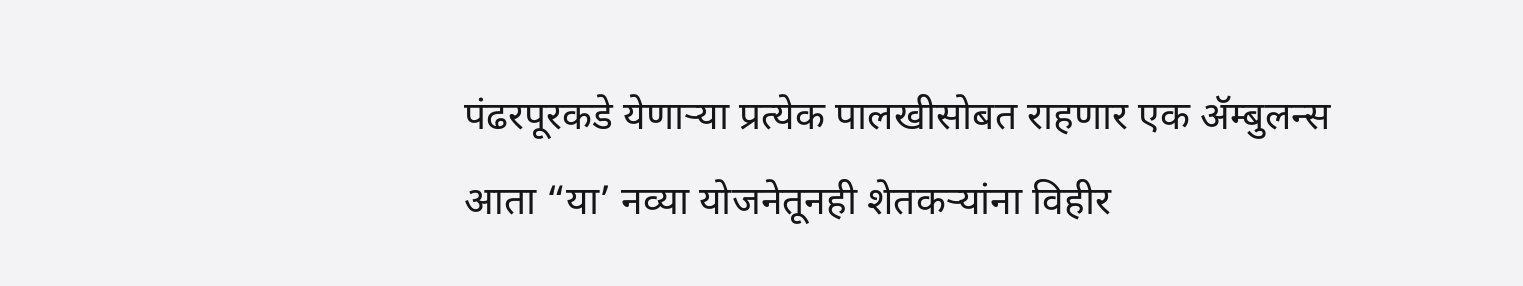पंढरपूरकडे येणाऱ्या प्रत्येक पालखीसोबत राहणार एक ॲम्बुलन्स
आता “या’ नव्या योजनेतूनही शेतकऱ्यांना विहीर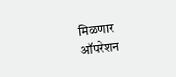मिळणार
ऑपरेशन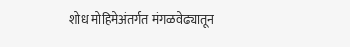शोध मोहिमेअंतर्गत मंगळवेढ्यातून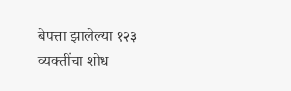बेपत्ता झालेल्या १२३ व्यक्तींचा शोध